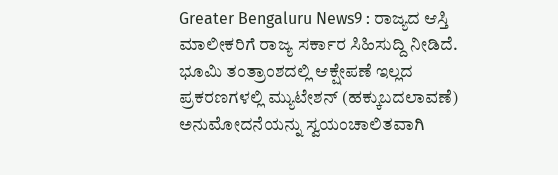Greater Bengaluru News9 : ರಾಜ್ಯದ ಆಸ್ತಿ ಮಾಲೀಕರಿಗೆ ರಾಜ್ಯ ಸರ್ಕಾರ ಸಿಹಿಸುದ್ದಿ ನೀಡಿದೆ. ಭೂಮಿ ತಂತ್ರಾಂಶದಲ್ಲಿ ಆಕ್ಷೇಪಣೆ ಇಲ್ಲದ ಪ್ರಕರಣಗಳಲ್ಲಿ ಮ್ಯುಟೇಶನ್ (ಹಕ್ಕುಬದಲಾವಣೆ) ಅನುಮೋದನೆಯನ್ನು ಸ್ವಯಂಚಾಲಿತವಾಗಿ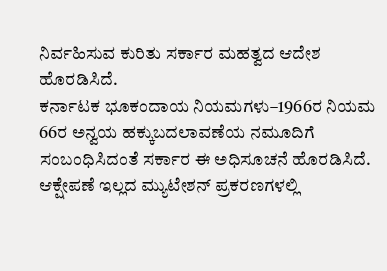ನಿರ್ವಹಿಸುವ ಕುರಿತು ಸರ್ಕಾರ ಮಹತ್ವದ ಆದೇಶ ಹೊರಡಿಸಿದೆ.
ಕರ್ನಾಟಕ ಭೂಕಂದಾಯ ನಿಯಮಗಳು–1966ರ ನಿಯಮ 66ರ ಅನ್ವಯ ಹಕ್ಕುಬದಲಾವಣೆಯ ನಮೂದಿಗೆ ಸಂಬಂಧಿಸಿದಂತೆ ಸರ್ಕಾರ ಈ ಅಧಿಸೂಚನೆ ಹೊರಡಿಸಿದೆ. ಆಕ್ಷೇಪಣೆ ಇಲ್ಲದ ಮ್ಯುಟೇಶನ್ ಪ್ರಕರಣಗಳಲ್ಲಿ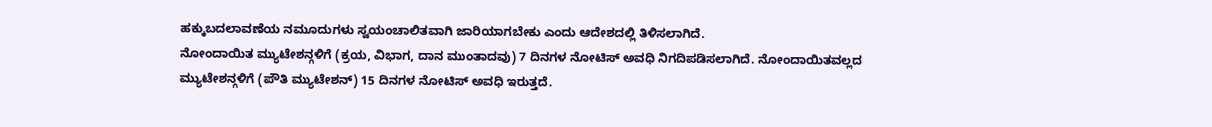ಹಕ್ಕುಬದಲಾವಣೆಯ ನಮೂದುಗಳು ಸ್ವಯಂಚಾಲಿತವಾಗಿ ಜಾರಿಯಾಗಬೇಕು ಎಂದು ಆದೇಶದಲ್ಲಿ ತಿಳಿಸಲಾಗಿದೆ.
ನೋಂದಾಯಿತ ಮ್ಯುಟೇಶನ್ಗಳಿಗೆ (ಕ್ರಯ, ವಿಭಾಗ, ದಾನ ಮುಂತಾದವು) 7 ದಿನಗಳ ನೋಟಿಸ್ ಅವಧಿ ನಿಗದಿಪಡಿಸಲಾಗಿದೆ. ನೋಂದಾಯಿತವಲ್ಲದ ಮ್ಯುಟೇಶನ್ಗಳಿಗೆ (ಪೌತಿ ಮ್ಯುಟೇಶನ್) 15 ದಿನಗಳ ನೋಟಿಸ್ ಅವಧಿ ಇರುತ್ತದೆ.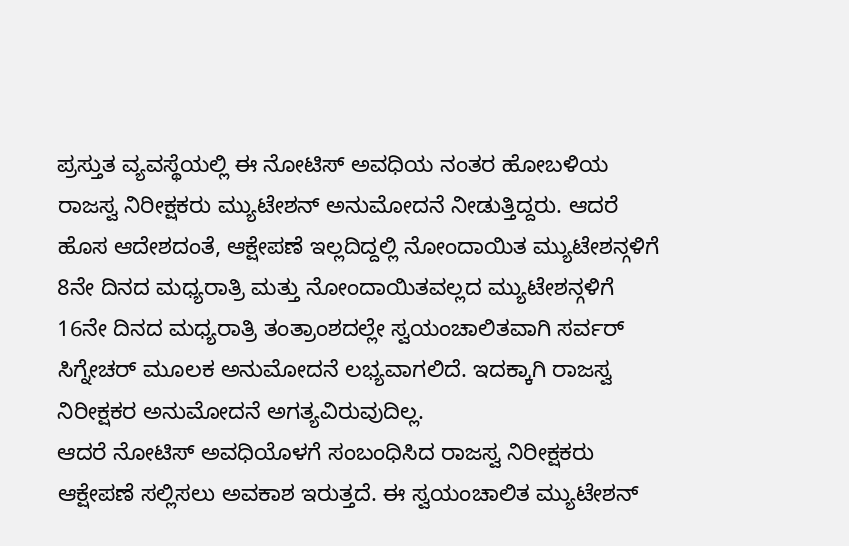ಪ್ರಸ್ತುತ ವ್ಯವಸ್ಥೆಯಲ್ಲಿ ಈ ನೋಟಿಸ್ ಅವಧಿಯ ನಂತರ ಹೋಬಳಿಯ ರಾಜಸ್ವ ನಿರೀಕ್ಷಕರು ಮ್ಯುಟೇಶನ್ ಅನುಮೋದನೆ ನೀಡುತ್ತಿದ್ದರು. ಆದರೆ ಹೊಸ ಆದೇಶದಂತೆ, ಆಕ್ಷೇಪಣೆ ಇಲ್ಲದಿದ್ದಲ್ಲಿ ನೋಂದಾಯಿತ ಮ್ಯುಟೇಶನ್ಗಳಿಗೆ 8ನೇ ದಿನದ ಮಧ್ಯರಾತ್ರಿ ಮತ್ತು ನೋಂದಾಯಿತವಲ್ಲದ ಮ್ಯುಟೇಶನ್ಗಳಿಗೆ 16ನೇ ದಿನದ ಮಧ್ಯರಾತ್ರಿ ತಂತ್ರಾಂಶದಲ್ಲೇ ಸ್ವಯಂಚಾಲಿತವಾಗಿ ಸರ್ವರ್ ಸಿಗ್ನೇಚರ್ ಮೂಲಕ ಅನುಮೋದನೆ ಲಭ್ಯವಾಗಲಿದೆ. ಇದಕ್ಕಾಗಿ ರಾಜಸ್ವ ನಿರೀಕ್ಷಕರ ಅನುಮೋದನೆ ಅಗತ್ಯವಿರುವುದಿಲ್ಲ.
ಆದರೆ ನೋಟಿಸ್ ಅವಧಿಯೊಳಗೆ ಸಂಬಂಧಿಸಿದ ರಾಜಸ್ವ ನಿರೀಕ್ಷಕರು ಆಕ್ಷೇಪಣೆ ಸಲ್ಲಿಸಲು ಅವಕಾಶ ಇರುತ್ತದೆ. ಈ ಸ್ವಯಂಚಾಲಿತ ಮ್ಯುಟೇಶನ್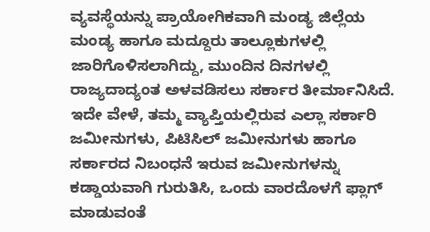ವ್ಯವಸ್ಥೆಯನ್ನು ಪ್ರಾಯೋಗಿಕವಾಗಿ ಮಂಡ್ಯ ಜಿಲ್ಲೆಯ ಮಂಡ್ಯ ಹಾಗೂ ಮದ್ದೂರು ತಾಲ್ಲೂಕುಗಳಲ್ಲಿ ಜಾರಿಗೊಳಿಸಲಾಗಿದ್ದು, ಮುಂದಿನ ದಿನಗಳಲ್ಲಿ ರಾಜ್ಯದಾದ್ಯಂತ ಅಳವಡಿಸಲು ಸರ್ಕಾರ ತೀರ್ಮಾನಿಸಿದೆ.
ಇದೇ ವೇಳೆ, ತಮ್ಮ ವ್ಯಾಪ್ತಿಯಲ್ಲಿರುವ ಎಲ್ಲಾ ಸರ್ಕಾರಿ ಜಮೀನುಗಳು, ಪಿಟಿಸಿಲ್ ಜಮೀನುಗಳು ಹಾಗೂ ಸರ್ಕಾರದ ನಿಬಂಧನೆ ಇರುವ ಜಮೀನುಗಳನ್ನು ಕಡ್ಡಾಯವಾಗಿ ಗುರುತಿಸಿ, ಒಂದು ವಾರದೊಳಗೆ ಫ್ಲಾಗ್ ಮಾಡುವಂತೆ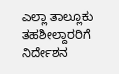ಎಲ್ಲಾ ತಾಲ್ಲೂಕು ತಹಶೀಲ್ದಾರರಿಗೆ ನಿರ್ದೇಶನ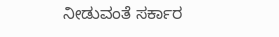ನೀಡುವಂತೆ ಸರ್ಕಾರ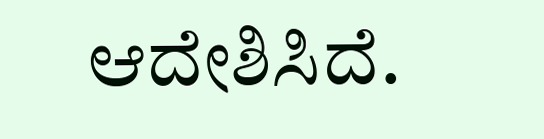ಆದೇಶಿಸಿದೆ.